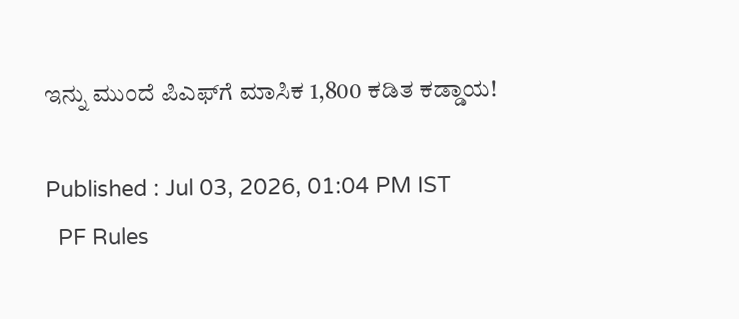ಇನ್ನು ಮುಂದೆ ಪಿಎಫ್‌ಗೆ ಮಾಸಿಕ 1,800 ಕಡಿತ ಕಡ್ಡಾಯ!

Published : Jul 03, 2026, 01:04 PM IST
  PF Rules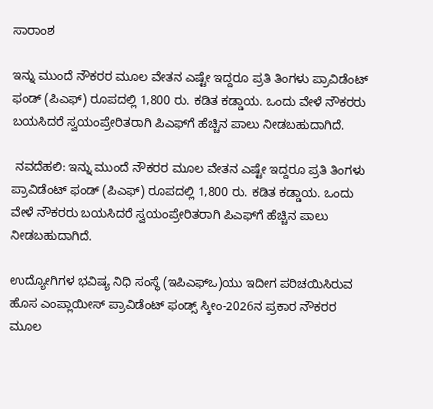ಸಾರಾಂಶ

ಇನ್ನು ಮುಂದೆ ನೌಕರರ ಮೂಲ ವೇತನ ಎಷ್ಟೇ ಇದ್ದರೂ ಪ್ರತಿ ತಿಂಗಳು ಪ್ರಾವಿಡೆಂಟ್‌ ಫಂಡ್‌ (ಪಿಎಫ್‌) ರೂಪದಲ್ಲಿ 1,800 ರು. ಕಡಿತ ಕಡ್ಡಾಯ. ಒಂದು ವೇಳೆ ನೌಕರರು ಬಯಸಿದರೆ ಸ್ವಯಂಪ್ರೇರಿತರಾಗಿ ಪಿಎಫ್‌ಗೆ ಹೆಚ್ಚಿನ ಪಾಲು ನೀಡಬಹುದಾಗಿದೆ.

 ನವದೆಹಲಿ: ಇನ್ನು ಮುಂದೆ ನೌಕರರ ಮೂಲ ವೇತನ ಎಷ್ಟೇ ಇದ್ದರೂ ಪ್ರತಿ ತಿಂಗಳು ಪ್ರಾವಿಡೆಂಟ್‌ ಫಂಡ್‌ (ಪಿಎಫ್‌) ರೂಪದಲ್ಲಿ 1,800 ರು. ಕಡಿತ ಕಡ್ಡಾಯ. ಒಂದು ವೇಳೆ ನೌಕರರು ಬಯಸಿದರೆ ಸ್ವಯಂಪ್ರೇರಿತರಾಗಿ ಪಿಎಫ್‌ಗೆ ಹೆಚ್ಚಿನ ಪಾಲು ನೀಡಬಹುದಾಗಿದೆ.

ಉದ್ಯೋಗಿಗಳ ಭವಿಷ್ಯ ನಿಧಿ ಸಂಸ್ಥೆ (ಇಪಿಎಫ್‌ಒ)ಯು ಇದೀಗ ಪರಿಚಯಿಸಿರುವ ಹೊಸ ಎಂಪ್ಲಾಯೀಸ್‌ ಪ್ರಾವಿಡೆಂಟ್‌ ಫಂಡ್ಸ್‌ ಸ್ಕೀಂ-2026ನ ಪ್ರಕಾರ ನೌಕರರ ಮೂಲ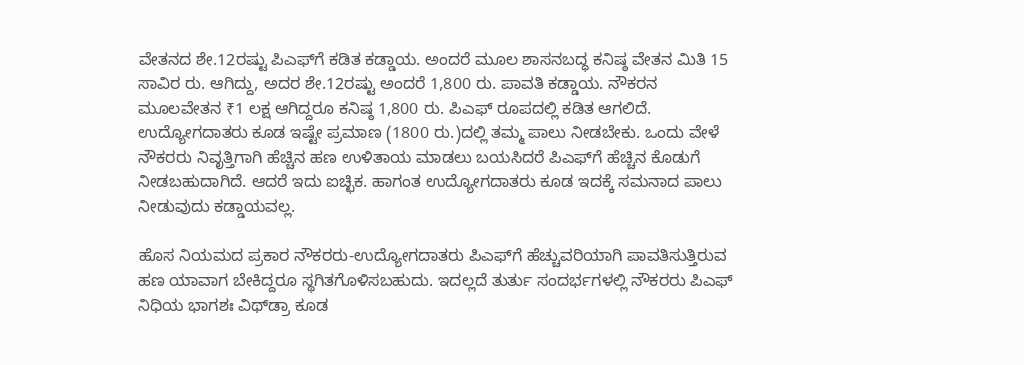ವೇತನದ ಶೇ.12ರಷ್ಟು ಪಿಎಫ್‌ಗೆ ಕಡಿತ ಕಡ್ಡಾಯ. ಅಂದರೆ ಮೂಲ ಶಾಸನಬದ್ಧ ಕನಿಷ್ಠ ವೇತನ ಮಿತಿ 15 ಸಾವಿರ ರು. ಆಗಿದ್ದು, ಅದರ ಶೇ.12ರಷ್ಟು ಅಂದರೆ 1,800 ರು. ಪಾವತಿ ಕಡ್ಡಾಯ. ನೌಕರನ ಮೂಲವೇತನ ₹1 ಲಕ್ಷ ಆಗಿದ್ದರೂ ಕನಿಷ್ಠ 1,800 ರು. ಪಿಎಫ್‌ ರೂಪದಲ್ಲಿ ಕಡಿತ ಆಗಲಿದೆ. ಉದ್ಯೋಗದಾತರು ಕೂಡ ಇಷ್ಟೇ ಪ್ರಮಾಣ (1800 ರು.)ದಲ್ಲಿ ತಮ್ಮ ಪಾಲು ನೀಡಬೇಕು. ಒಂದು ವೇಳೆ ನೌಕರರು ನಿವೃತ್ತಿಗಾಗಿ ಹೆಚ್ಚಿನ ಹಣ ಉಳಿತಾಯ ಮಾಡಲು ಬಯಸಿದರೆ ಪಿಎಫ್‌ಗೆ ಹೆಚ್ಚಿನ ಕೊಡುಗೆ ನೀಡಬಹುದಾಗಿದೆ. ಆದರೆ ಇದು ಐಚ್ಛಿಕ. ಹಾಗಂತ ಉದ್ಯೋಗದಾತರು ಕೂಡ ಇದಕ್ಕೆ ಸಮನಾದ ಪಾಲು ನೀಡುವುದು ಕಡ್ಡಾಯವಲ್ಲ.

ಹೊಸ ನಿಯಮದ ಪ್ರಕಾರ ನೌಕರರು-ಉದ್ಯೋಗದಾತರು ಪಿಎಫ್‌ಗೆ ಹೆಚ್ಚುವರಿಯಾಗಿ ಪಾವತಿಸುತ್ತಿರುವ ಹಣ ಯಾವಾಗ ಬೇಕಿದ್ದರೂ ಸ್ಥಗಿತಗೊಳಿಸಬಹುದು. ಇದಲ್ಲದೆ ತುರ್ತು ಸಂದರ್ಭಗಳಲ್ಲಿ ನೌಕರರು ಪಿಎಫ್‌ ನಿಧಿಯ ಭಾಗಶಃ ವಿಥ್‌ಡ್ರಾ ಕೂಡ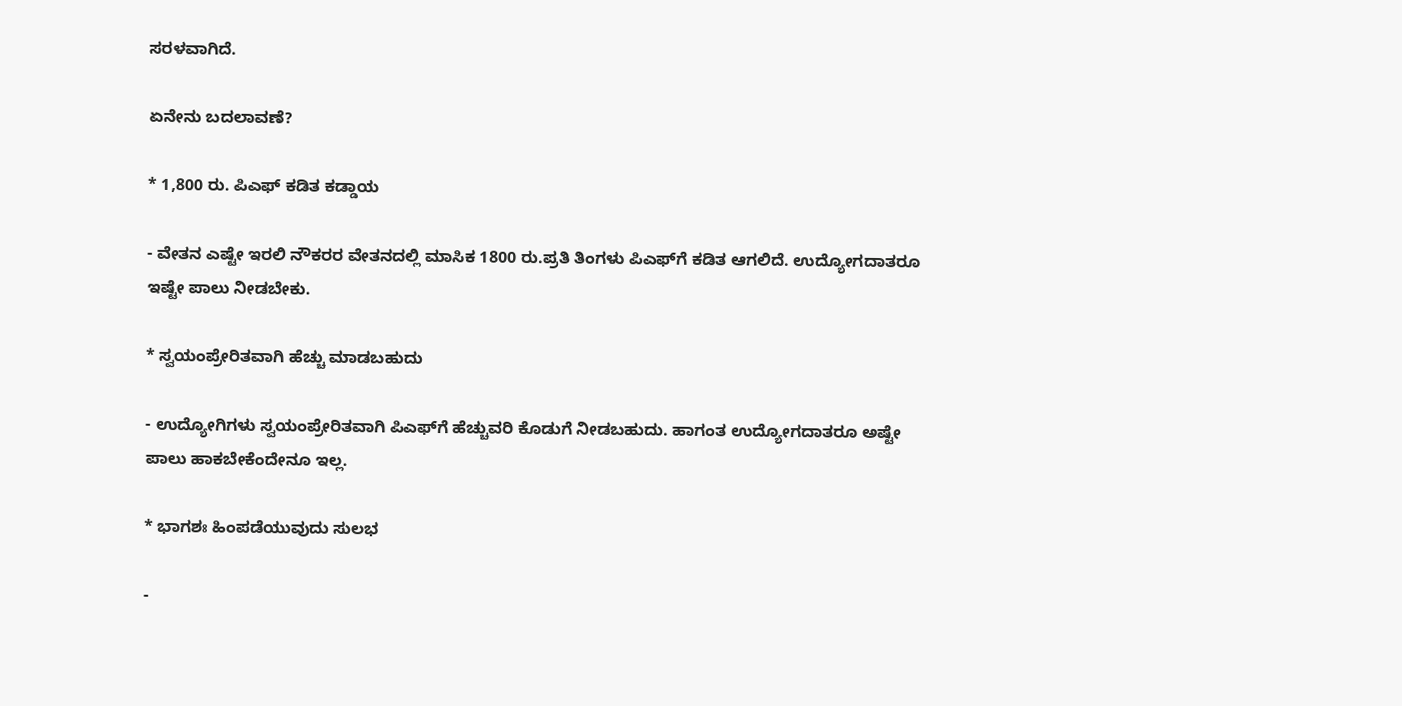ಸರಳವಾಗಿದೆ.

ಏನೇನು ಬದಲಾವಣೆ?

* 1,800 ರು. ಪಿಎಫ್‌ ಕಡಿತ ಕಡ್ಡಾಯ

- ವೇತನ ಎಷ್ಟೇ ಇರಲಿ ನೌಕರರ ವೇತನದಲ್ಲಿ ಮಾಸಿಕ 1800 ರು.ಪ್ರತಿ ತಿಂಗಳು ಪಿಎಫ್‌ಗೆ ಕಡಿತ ಆಗಲಿದೆ. ಉದ್ಯೋಗದಾತರೂ ಇಷ್ಟೇ ಪಾಲು ನೀಡಬೇಕು.

* ಸ್ವಯಂಪ್ರೇರಿತವಾಗಿ ಹೆಚ್ಚು ಮಾಡಬಹುದು

- ಉದ್ಯೋಗಿಗಳು ಸ್ವಯಂಪ್ರೇರಿತವಾಗಿ ಪಿಎಫ್‌ಗೆ ಹೆಚ್ಚುವರಿ ಕೊಡುಗೆ ನೀಡಬಹುದು. ಹಾಗಂತ ಉದ್ಯೋಗದಾತರೂ ಅಷ್ಟೇ ಪಾಲು ಹಾಕಬೇಕೆಂದೇನೂ ಇಲ್ಲ.

* ಭಾಗಶಃ ಹಿಂಪಡೆಯುವುದು ಸುಲಭ

-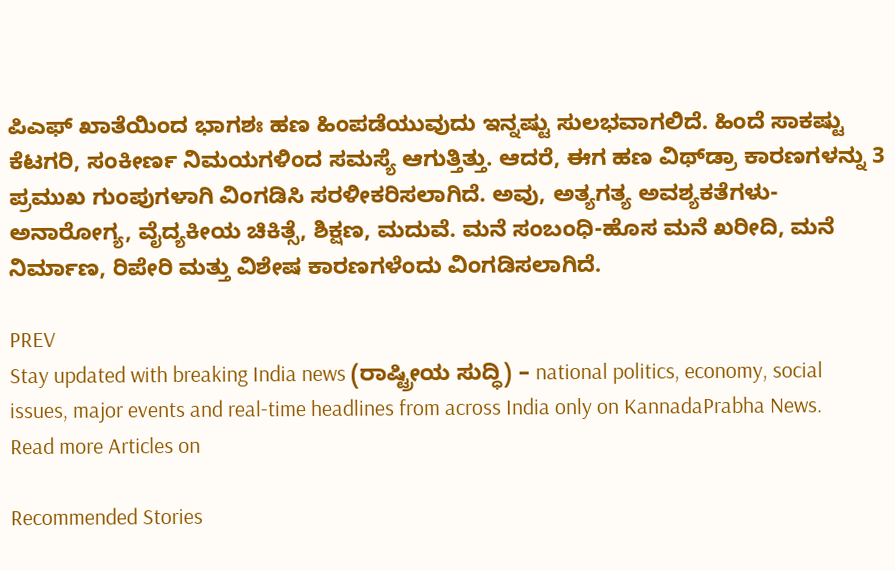ಪಿಎಫ್‌ ಖಾತೆಯಿಂದ ಭಾಗಶಃ ಹಣ ಹಿಂಪಡೆಯುವುದು ಇನ್ನಷ್ಟು ಸುಲಭವಾಗಲಿದೆ. ಹಿಂದೆ ಸಾಕಷ್ಟು ಕೆಟಗರಿ, ಸಂಕೀರ್ಣ ನಿಮಯಗಳಿಂದ ಸಮಸ್ಯೆ ಆಗುತ್ತಿತ್ತು. ಆದರೆ, ಈಗ ಹಣ ವಿಥ್‌ಡ್ರಾ ಕಾರಣಗಳನ್ನು 3 ಪ್ರಮುಖ ಗುಂಪುಗಳಾಗಿ ವಿಂಗಡಿಸಿ ಸರಳೀಕರಿಸಲಾಗಿದೆ. ಅವು, ಅತ್ಯಗತ್ಯ ಅವಶ್ಯಕತೆಗಳು-ಅನಾರೋಗ್ಯ, ವೈದ್ಯಕೀಯ ಚಿಕಿತ್ಸೆ, ಶಿಕ್ಷಣ, ಮದುವೆ. ಮನೆ ಸಂಬಂಧಿ-ಹೊಸ ಮನೆ ಖರೀದಿ, ಮನೆ ನಿರ್ಮಾಣ, ರಿಪೇರಿ ಮತ್ತು ವಿಶೇಷ ಕಾರಣಗಳೆಂದು ವಿಂಗಡಿಸಲಾಗಿದೆ.

PREV
Stay updated with breaking India news (ರಾಷ್ಟ್ರೀಯ ಸುದ್ಧಿ) – national politics, economy, social issues, major events and real‑time headlines from across India only on KannadaPrabha News.
Read more Articles on

Recommended Stories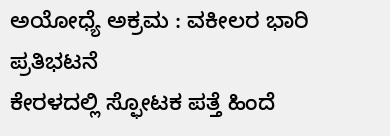ಅಯೋಧ್ಯೆ ಅಕ್ರಮ : ವಕೀಲರ ಭಾರಿ ಪ್ರತಿಭಟನೆ
ಕೇರಳದಲ್ಲಿ ಸ್ಫೋಟಕ ಪತ್ತೆ ಹಿಂದೆ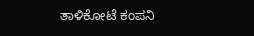ತಾಳಿಕೋಟೆ ಕಂಪನಿ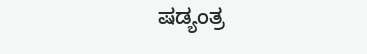ಷಡ್ಯಂತ್ರ